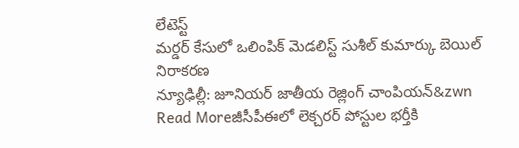లేటెస్ట్
మర్డర్ కేసులో ఒలింపిక్ మెడలిస్ట్ సుశీల్ కుమార్కు బెయిల్ నిరాకరణ
న్యూఢిల్లీ: జూనియర్ జాతీయ రెజ్లింగ్ చాంపియన్&zwn
Read Moreజీసీపీఈలో లెక్చరర్ పోస్టుల భర్తీకి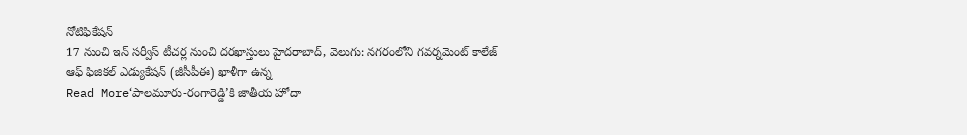నోటిఫికేషన్
17 నుంచి ఇన్ సర్వీస్ టీచర్ల నుంచి దరఖాస్తులు హైదరాబాద్, వెలుగు: నగరంలోని గవర్నమెంట్ కాలేజ్ ఆఫ్ ఫిజికల్ ఎడ్యుకేషన్ (జీసీపీఈ) ఖాళీగా ఉన్న
Read More‘పాలమూరు-రంగారెడ్డి’కి జాతీయ హోదా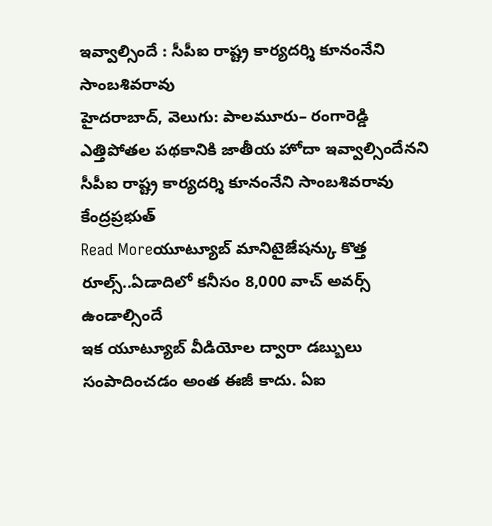ఇవ్వాల్సిందే : సీపీఐ రాష్ట్ర కార్యదర్శి కూనంనేని సాంబశివరావు
హైదరాబాద్, వెలుగు: పాలమూరు– రంగారెడ్డి ఎత్తిపోతల పథకానికి జాతీయ హోదా ఇవ్వాల్సిందేనని సీపీఐ రాష్ట్ర కార్యదర్శి కూనంనేని సాంబశివరావు కేంద్రప్రభుత్
Read Moreయూట్యూబ్ మానిటైజేషన్కు కొత్త రూల్స్..ఏడాదిలో కనీసం 8,000 వాచ్ అవర్స్ ఉండాల్సిందే
ఇక యూట్యూబ్ వీడియోల ద్వారా డబ్బులు సంపాదించడం అంత ఈజీ కాదు. ఏఐ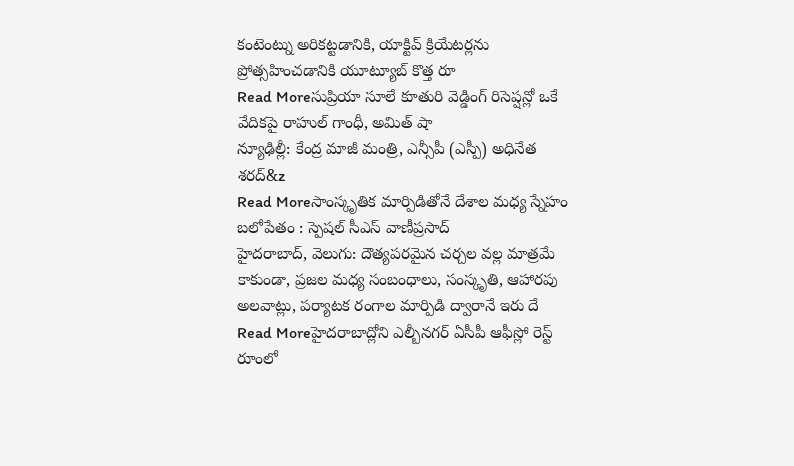కంటెంట్ను అరికట్టడానికి, యాక్టివ్ క్రియేటర్లను ప్రోత్సహించడానికి యూట్యూబ్ కొత్త రూ
Read Moreసుప్రియా సూలే కూతురి వెడ్డింగ్ రిసెప్షన్లో ఒకే వేదికపై రాహుల్ గాంధీ, అమిత్ షా
న్యూఢిల్లీ: కేంద్ర మాజీ మంత్రి, ఎన్సీపీ (ఎస్పీ) అధినేత శరద్&z
Read Moreసాంస్కృతిక మార్పిడితోనే దేశాల మధ్య స్నేహం బలోపేతం : స్పెషల్ సీఎస్ వాణీప్రసాద్
హైదరాబాద్, వెలుగు: దౌత్యపరమైన చర్చల వల్ల మాత్రమే కాకుండా, ప్రజల మధ్య సంబంధాలు, సంస్కృతి, ఆహారపు అలవాట్లు, పర్యాటక రంగాల మార్పిడి ద్వారానే ఇరు దే
Read Moreహైదరాబాద్లోని ఎల్బీనగర్ ఏసీపీ ఆఫీస్లో రెస్ట్ రూంలో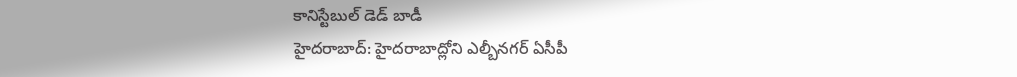కానిస్టేబుల్ డెడ్ బాడీ
హైదరాబాద్: హైదరాబాద్లోని ఎల్బీనగర్ ఏసీపీ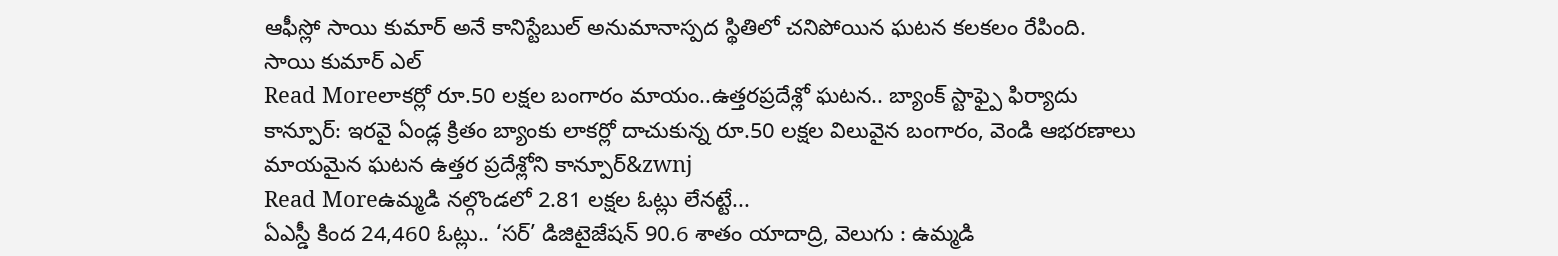ఆఫీస్లో సాయి కుమార్ అనే కానిస్టేబుల్ అనుమానాస్పద స్థితిలో చనిపోయిన ఘటన కలకలం రేపింది. సాయి కుమార్ ఎల్
Read Moreలాకర్లో రూ.50 లక్షల బంగారం మాయం..ఉత్తరప్రదేశ్లో ఘటన.. బ్యాంక్ స్టాఫ్పై ఫిర్యాదు
కాన్పూర్: ఇరవై ఏండ్ల క్రితం బ్యాంకు లాకర్లో దాచుకున్న రూ.50 లక్షల విలువైన బంగారం, వెండి ఆభరణాలు మాయమైన ఘటన ఉత్తర ప్రదేశ్లోని కాన్పూర్&zwnj
Read Moreఉమ్మడి నల్గొండలో 2.81 లక్షల ఓట్లు లేనట్టే...
ఏఎస్డీ కింద 24,460 ఓట్లు.. ‘సర్’ డిజిటైజేషన్ 90.6 శాతం యాదాద్రి, వెలుగు : ఉమ్మడి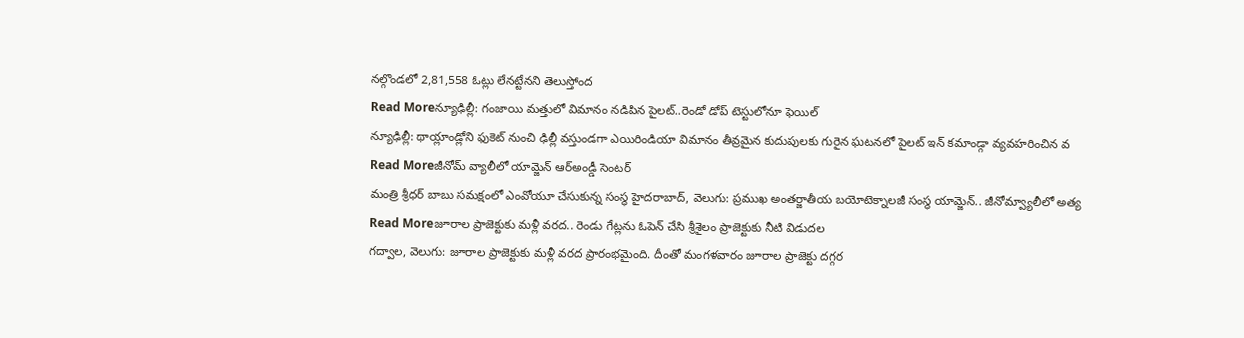నల్గొండలో 2,81,558 ఓట్లు లేనట్టేనని తెలుస్తోంద
Read Moreన్యూఢిల్లీ: గంజాయి మత్తులో విమానం నడిపిన పైలట్..రెండో డోప్ టెస్టులోనూ ఫెయిల్
న్యూఢిల్లీ: థాయ్లాండ్లోని ఫుకెట్ నుంచి ఢిల్లీ వస్తుండగా ఎయిరిండియా విమానం తీవ్రమైన కుదుపులకు గురైన ఘటనలో పైలట్ ఇన్ కమాండ్గా వ్యవహరించిన వ
Read Moreజీనోమ్ వ్యాలీలో యామ్జెన్ ఆర్అండ్డీ సెంటర్
మంత్రి శ్రీధర్ బాబు సమక్షంలో ఎంవోయూ చేసుకున్న సంస్థ హైదరాబాద్, వెలుగు: ప్రముఖ అంతర్జాతీయ బయోటెక్నాలజీ సంస్థ యామ్జెన్.. జీనోమ్వ్యాలీలో అత్య
Read Moreజూరాల ప్రాజెక్టుకు మళ్లీ వరద.. రెండు గేట్లను ఓపెన్ చేసి శ్రీశైలం ప్రాజెక్టుకు నీటి విడుదల
గద్వాల, వెలుగు: జూరాల ప్రాజెక్టుకు మళ్లీ వరద ప్రారంభమైంది. దీంతో మంగళవారం జూరాల ప్రాజెక్టు దగ్గర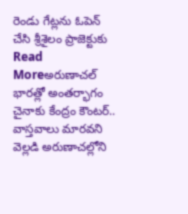రెండు గేట్లను ఓపెన్ చేసి శ్రీశైలం ప్రాజెక్టుకు
Read Moreఅరుణాచల్ భారత్లో అంతర్భాగం
చైనాకు కేంద్రం కౌంటర్.. వాస్తవాలు మారవని వెల్లడి అరుణాచల్లోని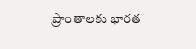ప్రాంతాలకు భారత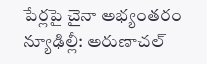పేర్లపై చైనా అభ్యంతరం న్యూఢిల్లీ: అరుణాచల్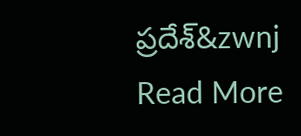ప్రదేశ్&zwnj
Read More